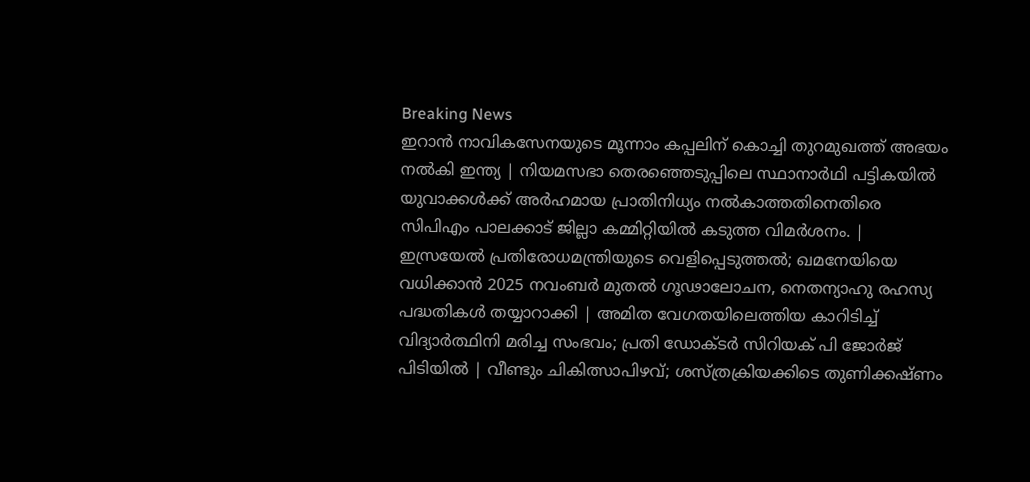Breaking News
ഇറാൻ നാവികസേനയുടെ മൂന്നാം കപ്പലിന് കൊച്ചി തുറമുഖത്ത് അഭയം നൽകി ഇന്ത്യ | നിയമസഭാ തെരഞ്ഞെടുപ്പിലെ സ്ഥാനാർഥി പട്ടികയിൽ യുവാക്കൾക്ക് അർഹമായ പ്രാതിനിധ്യം നൽകാത്തതിനെതിരെ സിപിഎം പാലക്കാട് ജില്ലാ കമ്മിറ്റിയിൽ കടുത്ത വിമർശനം. | ഇസ്രയേൽ പ്രതിരോധമന്ത്രിയുടെ വെളിപ്പെടുത്തൽ; ഖമനേയിയെ വധിക്കാൻ 2025 നവംബർ മുതൽ ഗൂഢാലോചന, നെതന്യാഹു രഹസ്യ പദ്ധതികൾ തയ്യാറാക്കി | അമിത വേഗതയിലെത്തിയ കാറിടിച്ച് വിദ്യാർത്ഥിനി മരിച്ച സംഭവം; പ്രതി ഡോക്ടർ സിറിയക് പി ജോർജ് പിടിയിൽ | വീണ്ടും ചികിത്സാപിഴവ്; ശസ്ത്രക്രിയക്കിടെ തുണിക്കഷ്ണം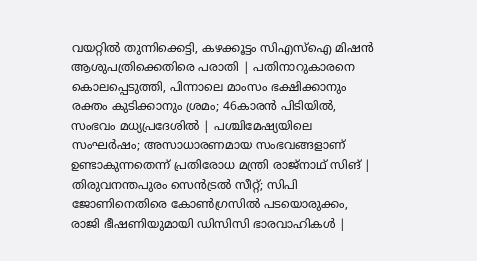വയറ്റിൽ തുന്നിക്കെട്ടി, കഴക്കൂട്ടം സിഎസ്ഐ മിഷൻ ആശുപത്രിക്കെതിരെ പരാതി | പതിനാറുകാരനെ കൊലപ്പെ‌ടുത്തി, പിന്നാലെ മാംസം ഭക്ഷിക്കാനും രക്തം കുടിക്കാനും ശ്രമം; 46കാരൻ പിടിയിൽ, സംഭവം മധ്യപ്രദേശിൽ | പശ്ചിമേഷ്യയിലെ സംഘര്‍ഷം; അസാധാരണമായ സംഭവങ്ങളാണ് ഉണ്ടാകുന്നതെന്ന് പ്രതിരോധ മന്ത്രി രാജ്‍നാഥ് സിങ് | തിരുവനന്തപുരം സെന്‍ട്രൽ സീറ്റ്; സിപി ജോണിനെതിരെ കോണ്‍ഗ്രസിൽ പടയൊരുക്കം, രാജി ഭീഷണിയുമായി ഡിസിസി ഭാരവാഹികള്‍ |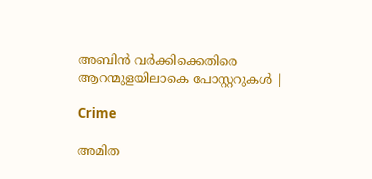അബിൻ വർക്കിക്കെതിരെ ആറന്മുളയിലാകെ പോസ്റ്ററുകൾ |

Crime

അമിത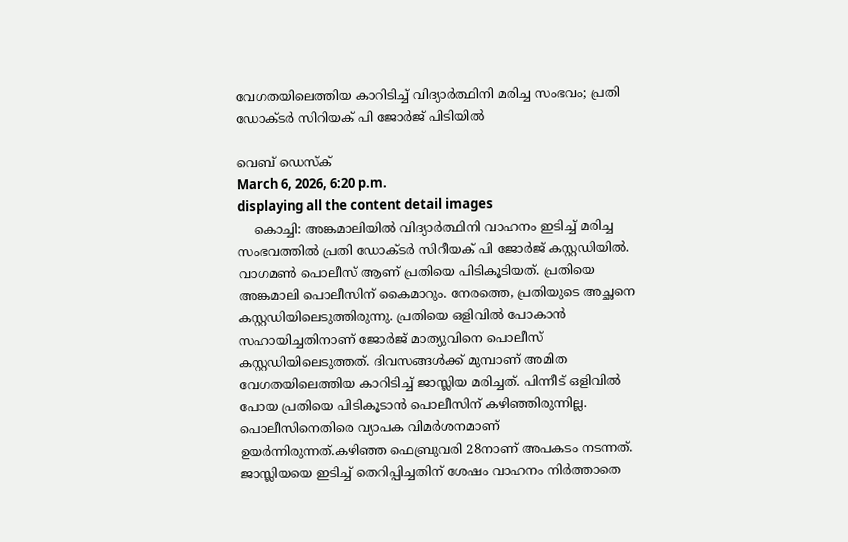വേഗതയിലെത്തിയ കാറിടിച്ച് വിദ്യാർത്ഥിനി മരിച്ച സംഭവം; പ്രതി ഡോക്ടർ സിറിയക് പി ജോർജ് പിടിയിൽ

വെബ് ഡെസ്ക്
March 6, 2026, 6:20 p.m.
displaying all the content detail images
    കൊച്ചി: അങ്കമാലിയിൽ വിദ്യാർത്ഥിനി വാഹനം ഇടിച്ച് മരിച്ച സംഭവത്തിൽ പ്രതി ഡോക്ടർ സിറീയക് പി ജോർജ് കസ്റ്റഡിയിൽ. വാഗമൺ പൊലീസ് ആണ് പ്രതിയെ പിടികൂടിയത്. പ്രതിയെ അങ്കമാലി പൊലീസിന് കൈമാറും. നേരത്തെ, പ്രതിയുടെ അച്ഛനെ കസ്റ്റഡിയിലെടുത്തിരുന്നു. പ്രതിയെ ഒളിവിൽ പോകാൻ സഹായിച്ചതിനാണ് ജോർജ് മാത്യുവിനെ പൊലീസ് കസ്റ്റഡിയിലെടുത്തത്. ദിവസങ്ങൾക്ക് മുമ്പാണ് അമിത വേഗതയിലെത്തിയ കാറിടിച്ച് ജാസ്ലിയ മരിച്ചത്. പിന്നീട് ഒളിവിൽ പോയ പ്രതിയെ പിടികൂടാൻ പൊലീസിന് കഴിഞ്ഞിരുന്നില്ല. പൊലീസിനെതിരെ വ്യാപക വിമർശനമാണ് ഉയർന്നിരുന്നത്.കഴിഞ്ഞ ഫെബ്രുവരി 28നാണ് അപകടം നടന്നത്. ജാസ്ലിയയെ ഇടിച്ച് തെറിപ്പിച്ചതിന് ശേഷം വാഹനം നിർത്താതെ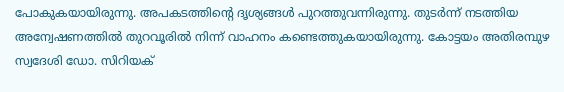പോകുകയായിരുന്നു. അപകടത്തിന്റെ ദൃശ്യങ്ങൾ പുറത്തുവന്നിരുന്നു. തുടർന്ന് നടത്തിയ അന്വേഷണത്തിൽ തുറവൂരിൽ നിന്ന് വാഹനം കണ്ടെത്തുകയായിരുന്നു. കോട്ടയം അതിരമ്പുഴ സ്വദേശി ഡോ. സിറിയക്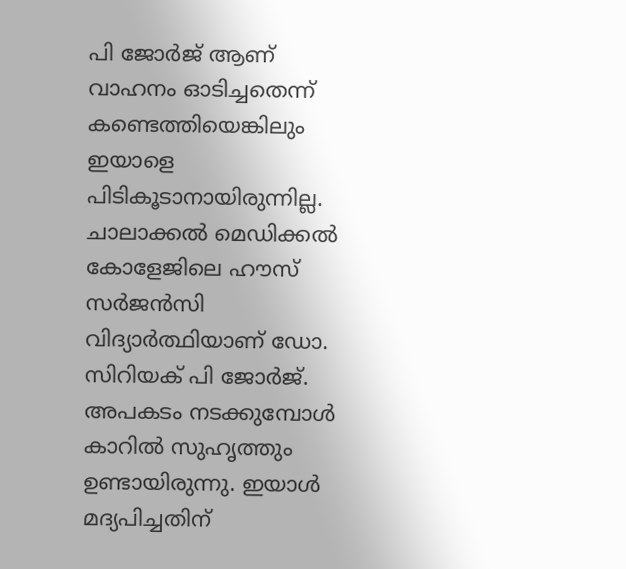പി ജോർജ് ആണ് വാഹനം ഓടിച്ചതെന്ന് കണ്ടെത്തിയെങ്കിലും ഇയാളെ പിടികൂടാനായിരുന്നില്ല. ചാലാക്കൽ മെഡിക്കൽ കോളേജിലെ ഹൗസ് സർജൻസി വിദ്യാർത്ഥിയാണ് ഡോ. സിറിയക് പി ജോർജ്. അപകടം നടക്കുമ്പോൾ കാറിൽ സുഹൃത്തും ഉണ്ടായിരുന്നു. ഇയാൾ മദ്യപിച്ചതിന്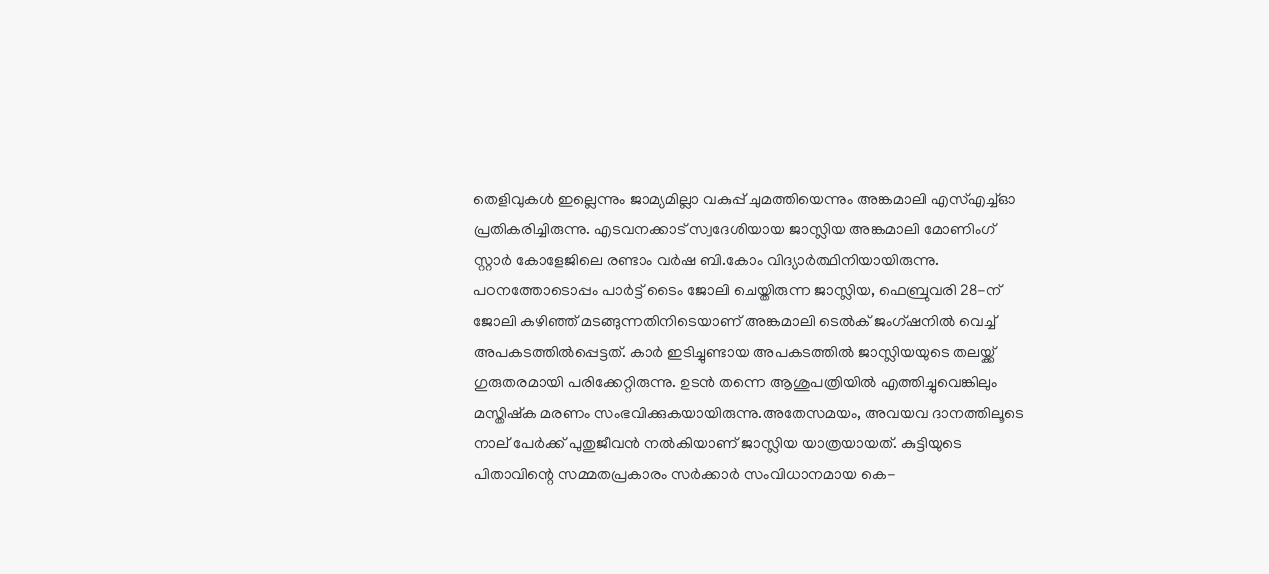തെളിവുകൾ ഇല്ലെന്നും ജാമ്യമില്ലാ വകുപ്പ് ചുമത്തിയെന്നും അങ്കമാലി എസ്എച്ച്ഓ പ്രതികരിച്ചിരുന്നു. എടവനക്കാട് സ്വദേശിയായ ജാസ്ലിയ അങ്കമാലി മോണിംഗ് സ്റ്റാർ കോളേജിലെ രണ്ടാം വർഷ ബി.കോം വിദ്യാർത്ഥിനിയായിരുന്നു. പഠനത്തോടൊപ്പം പാർട്ട് ടൈം ജോലി ചെയ്തിരുന്ന ജാസ്ലിയ, ഫെബ്രുവരി 28-ന് ജോലി കഴിഞ്ഞ് മടങ്ങുന്നതിനിടെയാണ് അങ്കമാലി ടെൽക് ജംഗ്ഷനിൽ വെച്ച് അപകടത്തിൽപ്പെട്ടത്. കാർ ഇടിച്ചുണ്ടായ അപകടത്തിൽ ജാസ്ലിയയുടെ തലയ്ക്ക് ഗുരുതരമായി പരിക്കേറ്റിരുന്നു. ഉടൻ തന്നെ ആശുപത്രിയിൽ എത്തിച്ചുവെങ്കിലും മസ്തിഷ്ക മരണം സംഭവിക്കുകയായിരുന്നു.അതേസമയം, അവയവ ദാനത്തിലൂടെ നാല് പേർക്ക് പുതുജീവൻ നൽകിയാണ് ജാസ്ലിയ യാത്രയായത്. കുട്ടിയുടെ പിതാവിന്റെ സമ്മതപ്രകാരം സർക്കാർ സംവിധാനമായ കെ-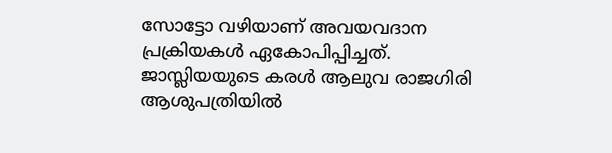സോട്ടോ വഴിയാണ് അവയവദാന പ്രക്രിയകൾ ഏകോപിപ്പിച്ചത്. ജാസ്ലിയയുടെ കരൾ ആലുവ രാജഗിരി ആശുപത്രിയിൽ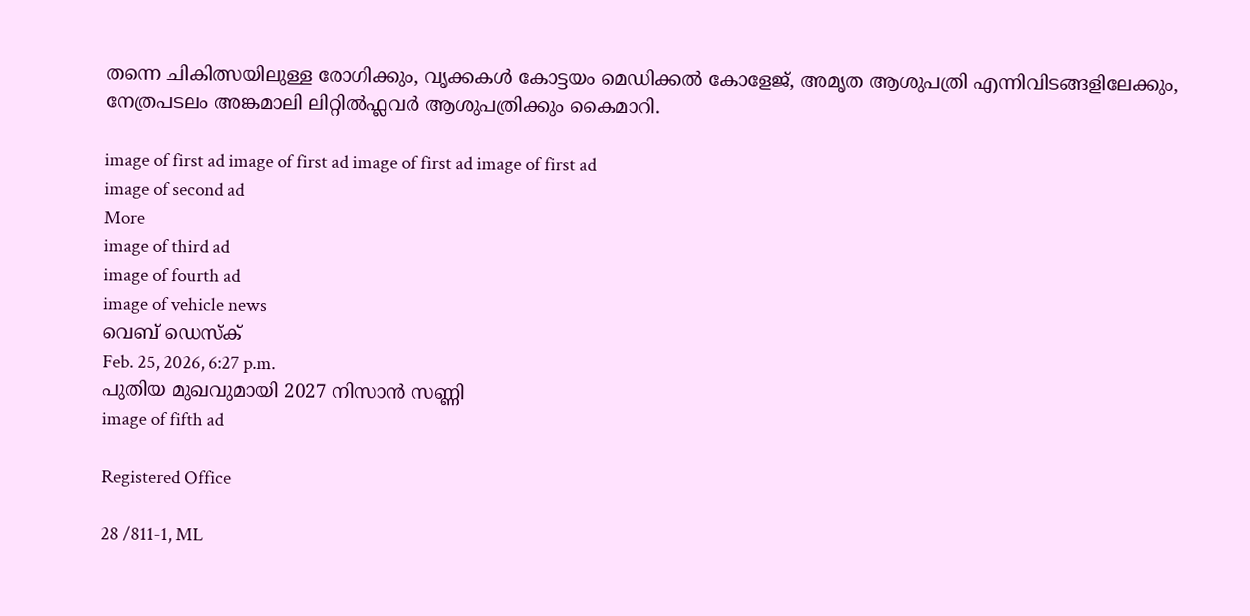തന്നെ ചികിത്സയിലുള്ള രോഗിക്കും, വൃക്കകൾ കോട്ടയം മെഡിക്കൽ കോളേജ്, അമൃത ആശുപത്രി എന്നിവിടങ്ങളിലേക്കും, നേത്രപടലം അങ്കമാലി ലിറ്റിൽഫ്ലവർ ആശുപത്രിക്കും കൈമാറി.

image of first ad image of first ad image of first ad image of first ad
image of second ad
More
image of third ad
image of fourth ad
image of vehicle news
വെബ് ഡെസ്ക്
Feb. 25, 2026, 6:27 p.m.
പുതിയ മുഖവുമായി 2027 നിസാൻ സണ്ണി
image of fifth ad

Registered Office

28 /811-1, ML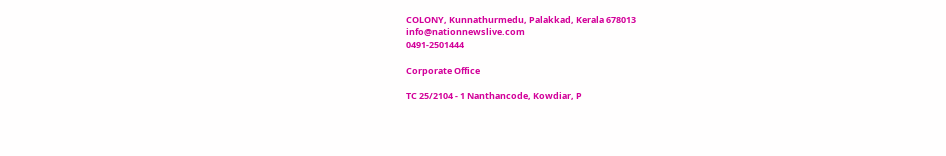COLONY, Kunnathurmedu, Palakkad, Kerala 678013
info@nationnewslive.com
0491-2501444

Corporate Office

TC 25/2104 - 1 Nanthancode, Kowdiar, P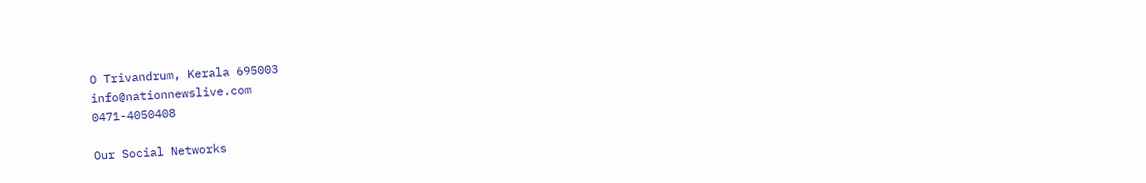O Trivandrum, Kerala 695003
info@nationnewslive.com
0471-4050408

Our Social Networks